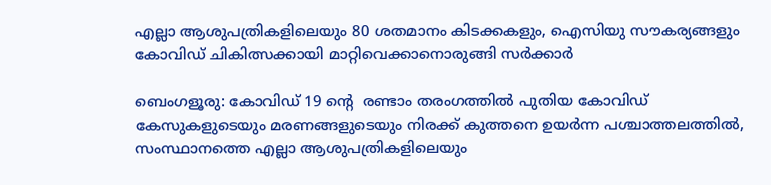എല്ലാ ആശുപത്രികളിലെയും 80 ശതമാനം കിടക്കകളും, ഐസിയു സൗകര്യങ്ങളും കോവിഡ് ചികിത്സക്കായി മാറ്റിവെക്കാനൊരുങ്ങി സർക്കാർ

ബെംഗളൂരു: കോവിഡ് 19 ന്റെ  രണ്ടാം തരംഗത്തിൽ പുതിയ കോവിഡ് കേസുകളുടെയും മരണങ്ങളുടെയും നിരക്ക് കുത്തനെ ഉയർന്ന പശ്ചാത്തലത്തിൽ, സംസ്ഥാനത്തെ എല്ലാ ആശുപത്രികളിലെയും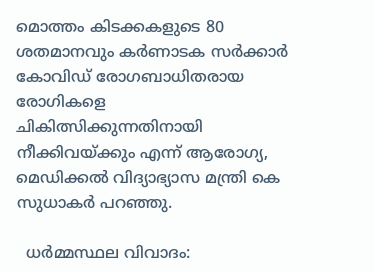മൊത്തം കിടക്കകളുടെ 80 ശതമാനവും കർണാടക സർക്കാർ കോവിഡ് രോഗബാധിതരായ രോഗികളെ ചികിത്സിക്കുന്നതിനായി നീക്കിവയ്ക്കും എന്ന് ആരോഗ്യ, മെഡിക്കൽ വിദ്യാഭ്യാസ മന്ത്രി കെ സുധാകർ പറഞ്ഞു.

  ധർമ്മസ്ഥല വിവാദം: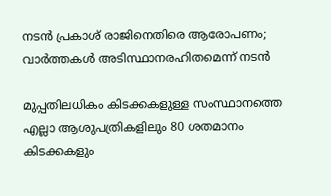നടൻ പ്രകാശ് രാജിനെതിരെ ആരോപണം; വാർത്തകൾ അടിസ്ഥാനരഹിതമെന്ന് നടൻ

മുപ്പതിലധികം കിടക്കകളുള്ള സംസ്ഥാനത്തെ എല്ലാ ആശുപത്രികളിലും 80 ശതമാനം കിടക്കകളും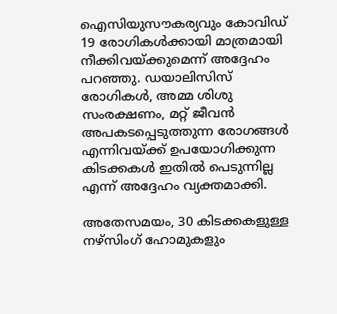ഐസിയുസൗകര്യവും കോവിഡ് 19 രോഗികൾക്കായി മാത്രമായി നീക്കിവയ്ക്കുമെന്ന് അദ്ദേഹം പറഞ്ഞു. ഡയാലിസിസ് രോഗികൾ, അമ്മ ശിശു സംരക്ഷണം, മറ്റ് ജീവൻ അപകടപ്പെടുത്തുന്ന രോഗങ്ങൾ എന്നിവയ്ക്ക് ഉപയോഗിക്കുന്ന കിടക്കകൾ ഇതിൽ പെടുന്നില്ല എന്ന് അദ്ദേഹം വ്യക്തമാക്കി.

അതേസമയം, 30 കിടക്കകളുള്ള നഴ്സിംഗ് ഹോമുകളും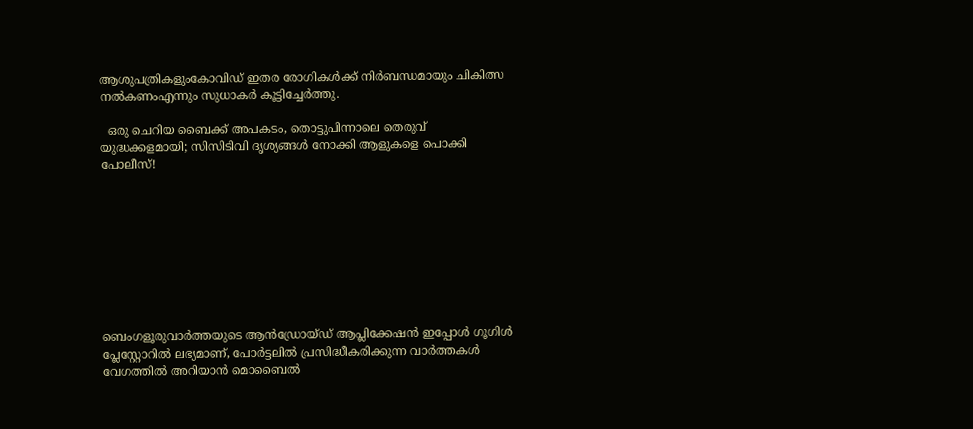ആശുപത്രികളുംകോവിഡ് ഇതര രോഗികൾക്ക് നിർബന്ധമായും ചികിത്സ നൽകണംഎന്നും സുധാകർ കൂട്ടിച്ചേർത്തു.

  ഒരു ചെറിയ ബൈക്ക് അപകടം, തൊട്ടുപിന്നാലെ തെരുവ് യുദ്ധക്കളമായി; സിസിടിവി ദൃശ്യങ്ങൾ നോക്കി ആളുകളെ പൊക്കി പോലീസ്!









ബെംഗളൂരുവാർത്തയുടെ ആൻഡ്രോയ്ഡ് ആപ്ലിക്കേഷൻ ഇപ്പോൾ ഗൂഗിൾ പ്ലേസ്റ്റോറിൽ ലഭ്യമാണ്, പോർട്ടലിൽ പ്രസിദ്ധീകരിക്കുന്ന വാർത്തകൾ വേഗത്തിൽ അറിയാൻ മൊബൈൽ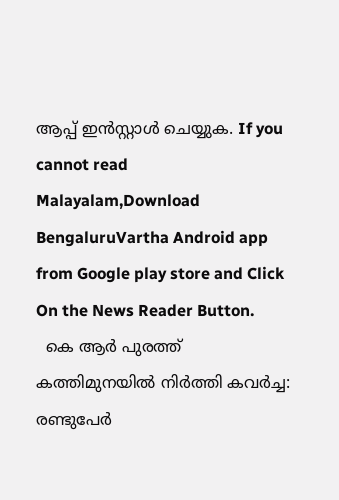ആപ്പ് ഇൻസ്റ്റാൾ ചെയ്യുക. If you cannot read Malayalam,Download BengaluruVartha Android app from Google play store and Click On the News Reader Button.
  കെ ആർ പുരത്ത് കത്തിമുനയിൽ നിർത്തി കവർച്ച: രണ്ടുപേർ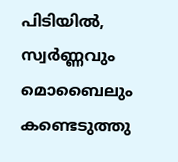പിടിയിൽ, സ്വർണ്ണവും മൊബൈലും കണ്ടെടുത്തു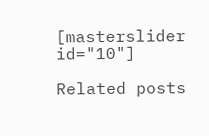[masterslider id="10"]

Related posts